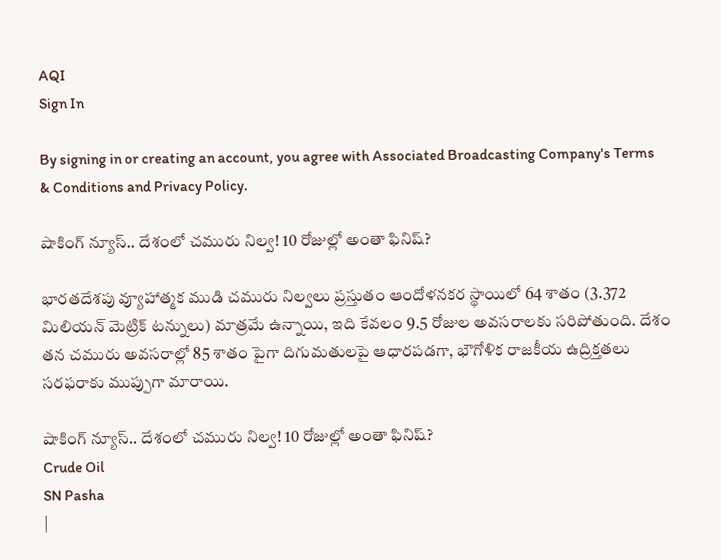AQI
Sign In

By signing in or creating an account, you agree with Associated Broadcasting Company's Terms & Conditions and Privacy Policy.

షాకింగ్‌ న్యూస్‌.. దేశంలో చమురు నిల్వ! 10 రోజుల్లో అంతా ఫినిష్‌?

భారతదేశపు వ్యూహాత్మక ముడి చమురు నిల్వలు ప్రస్తుతం ఆందోళనకర స్థాయిలో 64 శాతం (3.372 మిలియన్ మెట్రిక్ టన్నులు) మాత్రమే ఉన్నాయి, ఇది కేవలం 9.5 రోజుల అవసరాలకు సరిపోతుంది. దేశం తన చమురు అవసరాల్లో 85 శాతం పైగా దిగుమతులపై ఆధారపడగా, భౌగోళిక రాజకీయ ఉద్రిక్తతలు సరఫరాకు ముప్పుగా మారాయి.

షాకింగ్‌ న్యూస్‌.. దేశంలో చమురు నిల్వ! 10 రోజుల్లో అంతా ఫినిష్‌?
Crude Oil
SN Pasha
|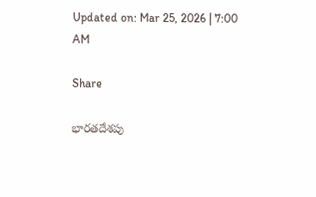Updated on: Mar 25, 2026 | 7:00 AM

Share

భారతదేశపు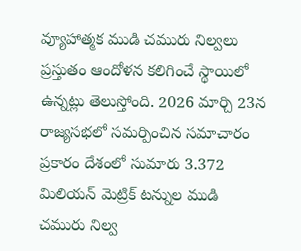వ్యూహాత్మక ముడి చమురు నిల్వలు ప్రస్తుతం ఆందోళన కలిగించే స్థాయిలో ఉన్నట్లు తెలుస్తోంది. 2026 మార్చి 23న రాజ్యసభలో సమర్పించిన సమాచారం ప్రకారం దేశంలో సుమారు 3.372 మిలియన్ మెట్రిక్ టన్నుల ముడి చమురు నిల్వ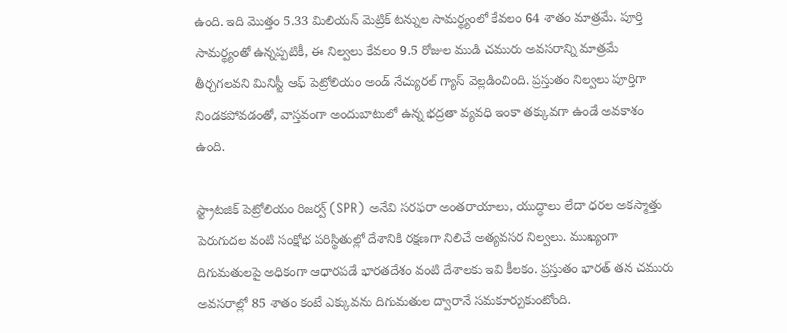ఉంది. ఇది మొత్తం 5.33 మిలియన్ మెట్రిక్ టన్నుల సామర్థ్యంలో కేవలం 64 శాతం మాత్రమే. పూర్తి సామర్థ్యంతో ఉన్నప్పటికీ, ఈ నిల్వలు కేవలం 9.5 రోజుల ముడి చమురు అవసరాన్ని మాత్రమే తీర్చగలవని మినిస్టీ ఆఫ్‌ పెట్రోలియం అండ్‌ నేచ్యురల్‌ గ్యాస్‌ వెల్లడించింది. ప్రస్తుతం నిల్వలు పూర్తిగా నిండకపోవడంతో, వాస్తవంగా అందుబాటులో ఉన్న భద్రతా వ్యవధి ఇంకా తక్కువగా ఉండే అవకాశం ఉంది.

స్ట్రాటజిక్‌ పెట్రోలియం రిజర్వ్‌ (SPR) అనేవి సరఫరా అంతరాయాలు, యుద్ధాలు లేదా ధరల అకస్మాత్తు పెరుగుదల వంటి సంక్షోభ పరిస్థితుల్లో దేశానికి రక్షణగా నిలిచే అత్యవసర నిల్వలు. ముఖ్యంగా దిగుమతులపై అధికంగా ఆధారపడే భారతదేశం వంటి దేశాలకు ఇవి కీలకం. ప్రస్తుతం భారత్ తన చమురు అవసరాల్లో 85 శాతం కంటే ఎక్కువను దిగుమతుల ద్వారానే సమకూర్చుకుంటోంది.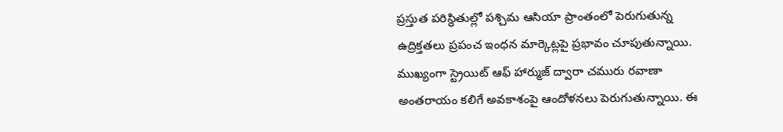ప్రస్తుత పరిస్థితుల్లో పశ్చిమ ఆసియా ప్రాంతంలో పెరుగుతున్న ఉద్రిక్తతలు ప్రపంచ ఇంధన మార్కెట్లపై ప్రభావం చూపుతున్నాయి. ముఖ్యంగా స్ట్రెయిట్‌ ఆఫ్‌ హార్ముజ్‌ ద్వారా చమురు రవాణా అంతరాయం కలిగే అవకాశంపై ఆందోళనలు పెరుగుతున్నాయి. ఈ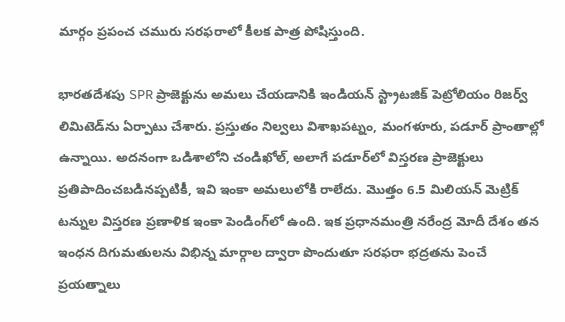మార్గం ప్రపంచ చమురు సరఫరాలో కీలక పాత్ర పోషిస్తుంది.

భారతదేశపు SPR ప్రాజెక్టును అమలు చేయడానికి ఇండియన్‌ స్ట్రాటజిక్‌ పెట్రోలియం రిజర్వ్‌ లిమిటెడ్‌ను ఏర్పాటు చేశారు. ప్రస్తుతం నిల్వలు విశాఖపట్నం, మంగళూరు, పడూర్‌ ప్రాంతాల్లో ఉన్నాయి. అదనంగా ఒడిశాలోని చండిఖోల్, అలాగే పడూర్‌లో విస్తరణ ప్రాజెక్టులు ప్రతిపాదించబడినప్పటికీ, ఇవి ఇంకా అమలులోకి రాలేదు. మొత్తం 6.5 మిలియన్ మెట్రిక్ టన్నుల విస్తరణ ప్రణాళిక ఇంకా పెండింగ్‌లో ఉంది. ఇక ప్రధానమంత్రి నరేంద్ర మోదీ దేశం తన ఇంధన దిగుమతులను విభిన్న మార్గాల ద్వారా పొందుతూ సరఫరా భద్రతను పెంచే ప్రయత్నాలు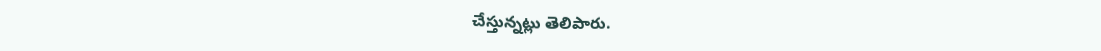చేస్తున్నట్లు తెలిపారు.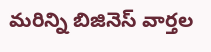మరిన్ని బిజినెస్‌ వార్తల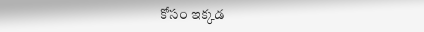కోసం ఇక్కడ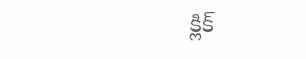క్లిక్‌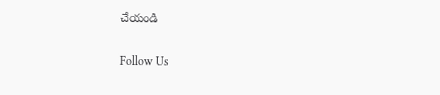చేయండి

Follow Us